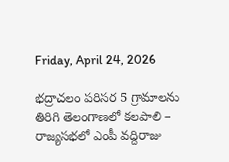Friday, April 24, 2026

భద్రాచలం పరిసర 5 గ్రామాలను తిరిగి తెలంగాణలో కలపాలి – రాజ్యసభలో ఎంపీ వద్దిరాజు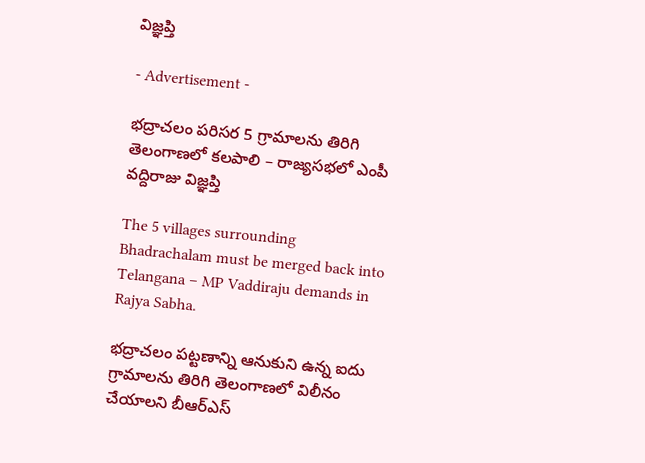విజ్ఞప్తి

- Advertisement -

భద్రాచలం పరిసర 5 గ్రామాలను తిరిగి తెలంగాణలో కలపాలి – రాజ్యసభలో ఎంపీ వద్దిరాజు విజ్ఞప్తి

The 5 villages surrounding Bhadrachalam must be merged back into Telangana – MP Vaddiraju demands in Rajya Sabha.

భద్రాచలం పట్టణాన్ని ఆనుకుని ఉన్న ఐదు గ్రామాలను తిరిగి తెలంగాణలో విలీనం చేయాలని బీఆర్‌ఎస్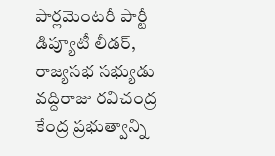పార్లమెంటరీ పార్టీ డిప్యూటీ లీడర్, రాజ్యసభ సభ్యుడు వద్దిరాజు రవిచంద్ర కేంద్ర ప్రభుత్వాన్ని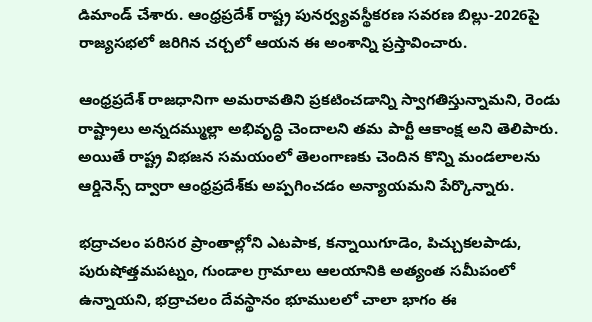డిమాండ్ చేశారు. ఆంధ్రప్రదేశ్ రాష్ట్ర పునర్వ్యవస్థీకరణ సవరణ బిల్లు-2026పై రాజ్యసభలో జరిగిన చర్చలో ఆయన ఈ అంశాన్ని ప్రస్తావించారు.

ఆంధ్రప్రదేశ్ రాజధానిగా అమరావతిని ప్రకటించడాన్ని స్వాగతిస్తున్నామని, రెండు రాష్ట్రాలు అన్నదమ్ముల్లా అభివృద్ధి చెందాలని తమ పార్టీ ఆకాంక్ష అని తెలిపారు. అయితే రాష్ట్ర విభజన సమయంలో తెలంగాణకు చెందిన కొన్ని మండలాలను ఆర్డినెన్స్ ద్వారా ఆంధ్రప్రదేశ్‌కు అప్పగించడం అన్యాయమని పేర్కొన్నారు.

భద్రాచలం పరిసర ప్రాంతాల్లోని ఎటపాక, కన్నాయిగూడెం, పిచ్చుకలపాడు, పురుషోత్తమపట్నం, గుండాల గ్రామాలు ఆలయానికి అత్యంత సమీపంలో ఉన్నాయని, భద్రాచలం దేవస్థానం భూములలో చాలా భాగం ఈ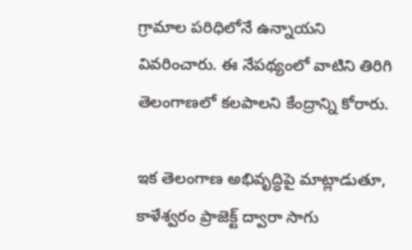గ్రామాల పరిధిలోనే ఉన్నాయని వివరించారు. ఈ నేపథ్యంలో వాటిని తిరిగి తెలంగాణలో కలపాలని కేంద్రాన్ని కోరారు.

ఇక తెలంగాణ అభివృద్ధిపై మాట్లాడుతూ, కాళేశ్వరం ప్రాజెక్ట్ ద్వారా సాగు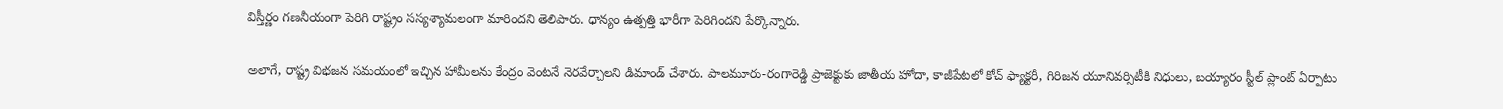విస్తీర్ణం గణనీయంగా పెరిగి రాష్ట్రం సస్యశ్యామలంగా మారిందని తెలిపారు. ధాన్యం ఉత్పత్తి భారీగా పెరిగిందని పేర్కొన్నారు.

అలాగే, రాష్ట్ర విభజన సమయంలో ఇచ్చిన హామీలను కేంద్రం వెంటనే నెరవేర్చాలని డిమాండ్ చేశారు. పాలమూరు-రంగారెడ్డి ప్రాజెక్టుకు జాతీయ హోదా, కాజీపేటలో కోచ్ ఫ్యాక్టరీ, గిరిజన యూనివర్సిటీకి నిధులు, బయ్యారం స్టీల్ ప్లాంట్ ఏర్పాటు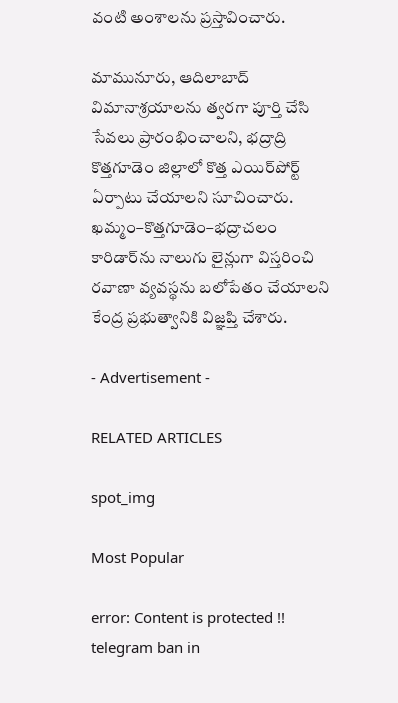వంటి అంశాలను ప్రస్తావించారు.

మామునూరు, ఆదిలాబాద్ విమానాశ్రయాలను త్వరగా పూర్తి చేసి సేవలు ప్రారంభించాలని, భద్రాద్రి కొత్తగూడెం జిల్లాలో కొత్త ఎయిర్‌పోర్ట్ ఏర్పాటు చేయాలని సూచించారు. ఖమ్మం–కొత్తగూడెం–భద్రాచలం కారిడార్‌ను నాలుగు లైన్లుగా విస్తరించి రవాణా వ్యవస్థను బలోపేతం చేయాలని కేంద్ర ప్రభుత్వానికి విజ్ఞప్తి చేశారు.

- Advertisement -

RELATED ARTICLES

spot_img

Most Popular

error: Content is protected !!
telegram ban in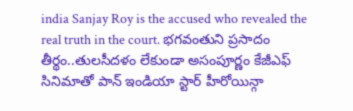india Sanjay Roy is the accused who revealed the real truth in the court. భగవంతుని ప్రసాదం తీర్థం..తులసీదళం లేకుండా అసంపూర్ణం కేజీఎఫ్ సినిమాతో పాన్ ఇండియా స్టార్ హీరోయిన్గా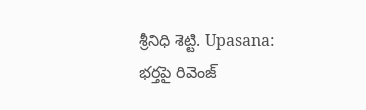శ్రీనిధి శెట్టి. Upasana: భర్తపై రివెంజ్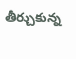తీర్చుకున్న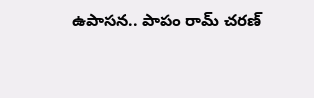ఉపాసన.. పాపం రామ్ చరణ్